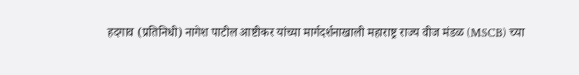हदगाव (प्रतिनिधी) नागेश पाटील आष्टीकर यांच्या मार्गदर्शनाखाली महाराष्ट्र राज्य वीज मंडळ (MSCB) च्या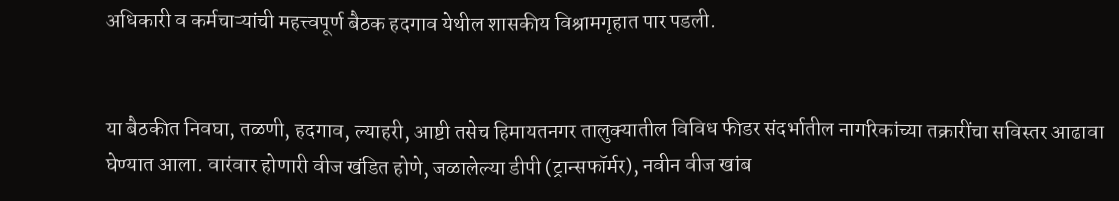अधिकारी व कर्मचाऱ्यांची महत्त्वपूर्ण बैठक हदगाव येथील शासकीय विश्रामगृहात पार पडली.


या बैठकीत निवघा, तळणी, हदगाव, ल्याहरी, आष्टी तसेच हिमायतनगर तालुक्यातील विविध फीडर संदर्भातील नागरिकांच्या तक्रारींचा सविस्तर आढावा घेण्यात आला. वारंवार होणारी वीज खंडित होणे, जळालेल्या डीपी (ट्रान्सफॉर्मर), नवीन वीज खांब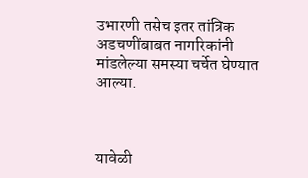उभारणी तसेच इतर तांत्रिक अडचणींबाबत नागरिकांनी मांडलेल्या समस्या चर्चेत घेण्यात आल्या.



यावेळी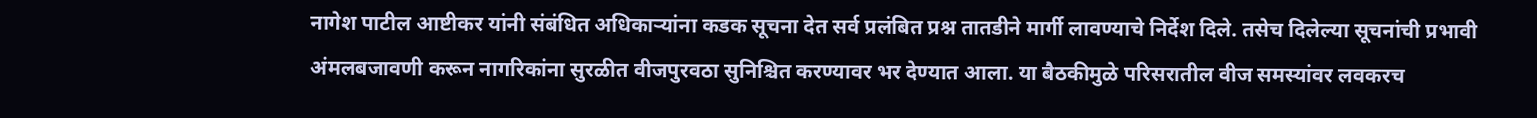नागेश पाटील आष्टीकर यांनी संबंधित अधिकाऱ्यांना कडक सूचना देत सर्व प्रलंबित प्रश्न तातडीने मार्गी लावण्याचे निर्देश दिले. तसेच दिलेल्या सूचनांची प्रभावी अंमलबजावणी करून नागरिकांना सुरळीत वीजपुरवठा सुनिश्चित करण्यावर भर देण्यात आला. या बैठकीमुळे परिसरातील वीज समस्यांवर लवकरच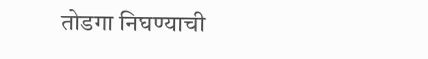तोडगा निघण्याची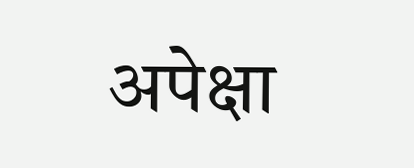अपेक्षा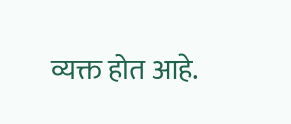व्यक्त होत आहे.